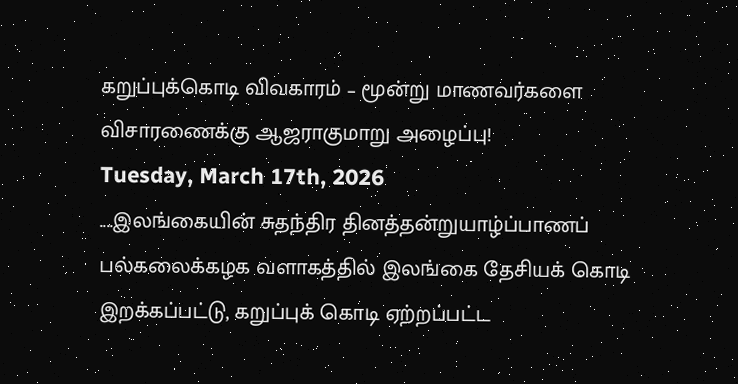கறுப்புக்கொடி விவகாரம் – மூன்று மாணவர்களை விசாரணைக்கு ஆஜராகுமாறு அழைப்பு!
Tuesday, March 17th, 2026
....இலங்கையின் சுதந்திர தினத்தன்றுயாழ்ப்பாணப் பல்கலைக்கழக வளாகத்தில் இலங்கை தேசியக் கொடி இறக்கப்பட்டு, கறுப்புக் கொடி ஏற்றப்பட்ட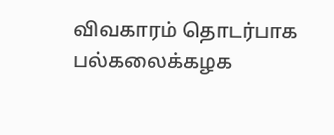விவகாரம் தொடர்பாக பல்கலைக்கழக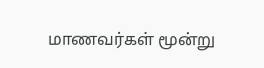மாணவர்கள் மூன்று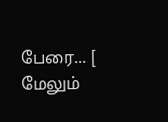பேரை... [ மேலும்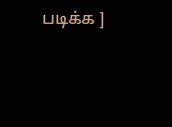படிக்க ]